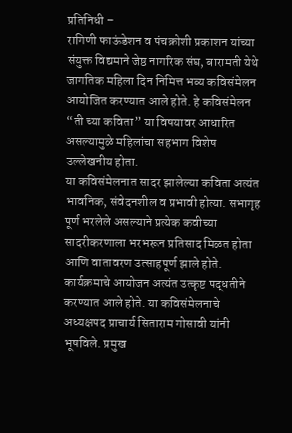प्रतिनिधी –
रागिणी फाऊंडेशन व पंचक्रोशी प्रकाशन यांच्या संयुक्त विद्यमाने जेष्ठ नागरिक संघ, बारामती येथे जागतिक महिला दिन निमित्त भव्य कविसंमेलन आयोजित करण्यात आले होते. हे कविसंमेलन “ती च्या कविता” या विषयावर आधारित असल्यामुळे महिलांचा सहभाग विशेष उल्लेखनीय होता.
या कविसंमेलनात सादर झालेल्या कविता अत्यंत भावनिक, संवेदनशील व प्रभावी होत्या. सभागृह पूर्ण भरलेले असल्याने प्रत्येक कवीच्या सादरीकरणाला भरभरून प्रतिसाद मिळत होता आणि वातावरण उत्साहपूर्ण झाले होते.
कार्यक्रमाचे आयोजन अत्यंत उत्कृष्ट पद्धतीने करण्यात आले होते. या कविसंमेलनाचे अध्यक्षपद प्राचार्य सिताराम गोसावी यांनी भूषविले. प्रमुख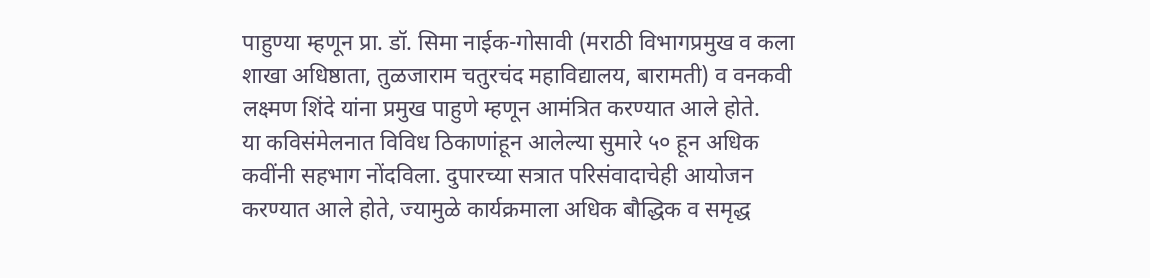पाहुण्या म्हणून प्रा. डॉ. सिमा नाईक-गोसावी (मराठी विभागप्रमुख व कला शाखा अधिष्ठाता, तुळजाराम चतुरचंद महाविद्यालय, बारामती) व वनकवी लक्ष्मण शिंदे यांना प्रमुख पाहुणे म्हणून आमंत्रित करण्यात आले होते.
या कविसंमेलनात विविध ठिकाणांहून आलेल्या सुमारे ५० हून अधिक कवींनी सहभाग नोंदविला. दुपारच्या सत्रात परिसंवादाचेही आयोजन करण्यात आले होते, ज्यामुळे कार्यक्रमाला अधिक बौद्धिक व समृद्ध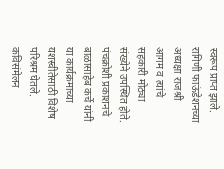स्वरूप प्राप्त झाले.
रागिणी फाऊंडेशनच्या अध्यक्षा राजश्री आगम व त्यांचे सहकारी मोठ्या संख्येने उपस्थित होते. पंचक्रोशी प्रकाशनचे बाळासाहेब कर्चे यांनी या कार्यक्रमाच्या यशस्वीतेसाठी विशेष परिश्रम घेतले. कविसंमेलन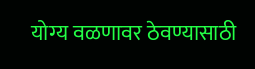योग्य वळणावर ठेवण्यासाठी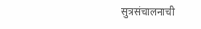सुत्रसंचालनाची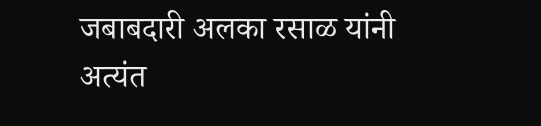जबाबदारी अलका रसाळ यांनी अत्यंत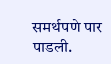समर्थपणे पार पाडली.